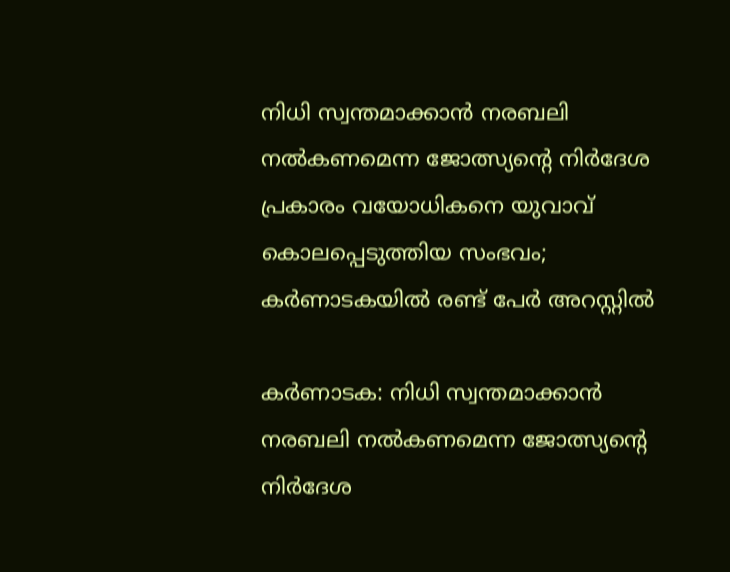നിധി സ്വന്തമാക്കാന്‍ നരബലി നല്‍കണമെന്ന ജോത്സ്യന്റെ നിര്‍ദേശ പ്രകാരം വയോധികനെ യുവാവ് കൊലപ്പെടുത്തിയ സംഭവം; കര്‍ണാടകയില്‍ രണ്ട് പേര്‍ അറസ്റ്റില്‍

കര്‍ണാടക: നിധി സ്വന്തമാക്കാന്‍ നരബലി നല്‍കണമെന്ന ജോത്സ്യന്റെ നിര്‍ദേശ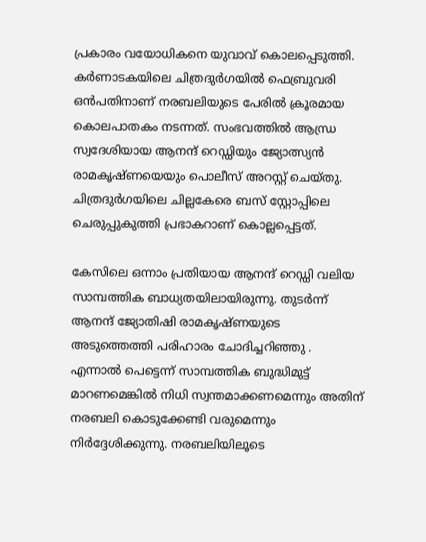പ്രകാരം വയോധികനെ യുവാവ് കൊലപ്പെടുത്തി. കര്‍ണാടകയിലെ ചിത്രദുര്‍ഗയില്‍ ഫെബ്രുവരി ഒന്‍പതിനാണ് നരബലിയുടെ പേരില്‍ ക്രൂരമായ കൊലപാതകം നടന്നത്. സംഭവത്തില്‍ ആന്ധ്ര സ്വദേശിയായ ആനന്ദ് റെഡ്ഡിയും ജ്യോത്സ്യന്‍ രാമകൃഷ്ണയെയും പൊലീസ് അറസ്റ്റ് ചെയ്തു. ചിത്രദുര്‍ഗയിലെ ചില്ലകേരെ ബസ് സ്റ്റോപ്പിലെ ചെരുപ്പുകുത്തി പ്രഭാകറാണ് കൊല്ലപ്പെട്ടത്.

കേസിലെ ഒന്നാം പ്രതിയായ ആനന്ദ് റെഡ്ഡി വലിയ സാമ്പത്തിക ബാധ്യതയിലായിരുന്നു. തുടര്‍ന്ന് ആനന്ദ് ജ്യോതിഷി രാമകൃഷ്ണയുടെ അടുത്തെത്തി പരിഹാരം ചോദിച്ചറിഞ്ഞു . എന്നാല്‍ പെട്ടെന്ന് സാമ്പത്തിക ബുദ്ധിമുട്ട് മാറണമെങ്കില്‍ നിധി സ്വന്തമാക്കണമെന്നും അതിന് നരബലി കൊടുക്കേണ്ടി വരുമെന്നും നിര്‍ദ്ദേശിക്കുന്നു. നരബലിയിലൂടെ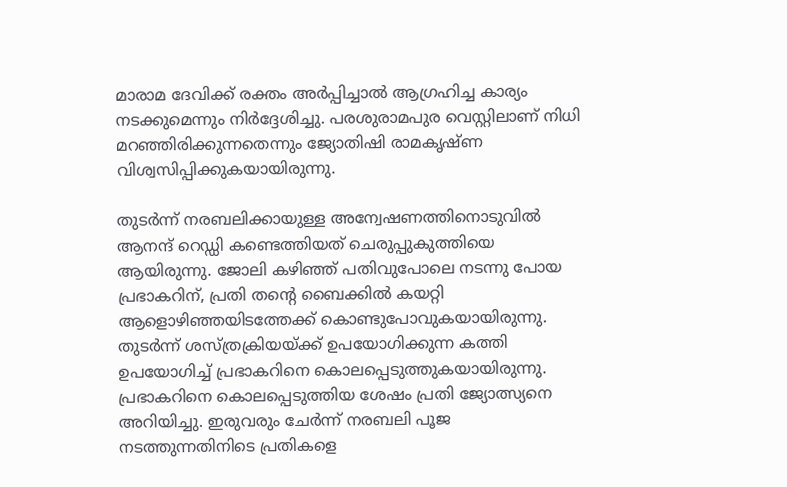മാരാമ ദേവിക്ക് രക്തം അര്‍പ്പിച്ചാല്‍ ആഗ്രഹിച്ച കാര്യം നടക്കുമെന്നും നിര്‍ദ്ദേശിച്ചു. പരശുരാമപുര വെസ്റ്റിലാണ് നിധി മറഞ്ഞിരിക്കുന്നതെന്നും ജ്യോതിഷി രാമകൃഷ്ണ വിശ്വസിപ്പിക്കുകയായിരുന്നു.

തുടര്‍ന്ന് നരബലിക്കായുള്ള അന്വേഷണത്തിനൊടുവില്‍ ആനന്ദ് റെഡ്ഡി കണ്ടെത്തിയത് ചെരുപ്പുകുത്തിയെ ആയിരുന്നു. ജോലി കഴിഞ്ഞ് പതിവുപോലെ നടന്നു പോയ പ്രഭാകറിന്, പ്രതി തന്റെ ബൈക്കില്‍ കയറ്റി ആളൊഴിഞ്ഞയിടത്തേക്ക് കൊണ്ടുപോവുകയായിരുന്നു. തുടര്‍ന്ന് ശസ്ത്രക്രിയയ്ക്ക് ഉപയോഗിക്കുന്ന കത്തി ഉപയോഗിച്ച് പ്രഭാകറിനെ കൊലപ്പെടുത്തുകയായിരുന്നു. പ്രഭാകറിനെ കൊലപ്പെടുത്തിയ ശേഷം പ്രതി ജ്യോത്സ്യനെ അറിയിച്ചു. ഇരുവരും ചേര്‍ന്ന് നരബലി പൂജ നടത്തുന്നതിനിടെ പ്രതികളെ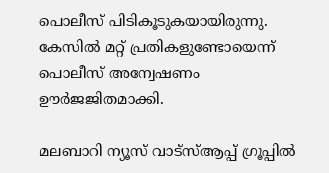പൊലീസ് പിടികൂടുകയായിരുന്നു. കേസില്‍ മറ്റ് പ്രതികളുണ്ടോയെന്ന് പൊലീസ് അന്വേഷണം ഊര്‍ജജിതമാക്കി.

മലബാറി ന്യൂസ് വാട്‌സ്ആപ്പ് ഗ്രൂപ്പില്‍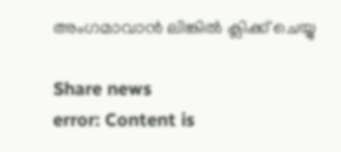അംഗമാവാന്‍ ലിങ്കില്‍ ക്ലിക്ക് ചെയ്യു

Share news
error: Content is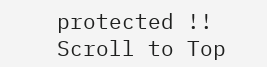protected !!
Scroll to Top